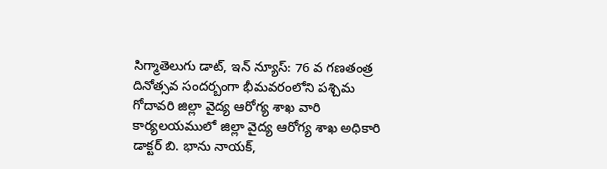సిగ్మాతెలుగు డాట్, ఇన్ న్యూస్: 76 వ గణతంత్ర దినోత్సవ సందర్బంగా భీమవరంలోని పశ్చిమ గోదావరి జిల్లా వైద్య ఆరోగ్య శాఖ వారి కార్యలయములో జిల్లా వైద్య ఆరోగ్య శాఖ అధికారి డాక్టర్ బి. భాను నాయక్,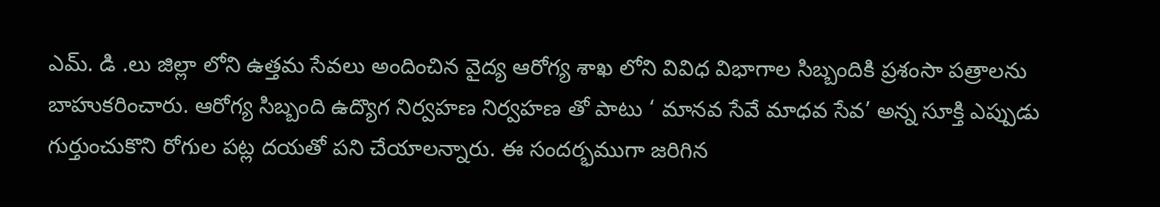ఎమ్. డి .లు జిల్లా లోని ఉత్తమ సేవలు అందించిన వైద్య ఆరోగ్య శాఖ లోని వివిధ విభాగాల సిబ్బందికి ప్రశంసా పత్రాలను బాహుకరించారు. ఆరోగ్య సిబ్బంది ఉద్యొగ నిర్వహణ నిర్వహణ తో పాటు ‘ మానవ సేవే మాధవ సేవ’ అన్న సూక్తి ఎప్పుడు గుర్తుంచుకొని రోగుల పట్ల దయతో పని చేయాలన్నారు. ఈ సందర్భముగా జరిగిన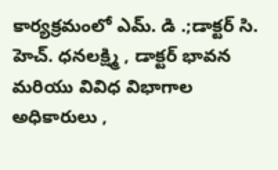కార్యక్రమంలో ఎమ్. డి .;డాక్టర్ సి. హెచ్. ధనలక్ష్మి , డాక్టర్ భావన మరియు వివిధ విభాగాల అధికారులు ,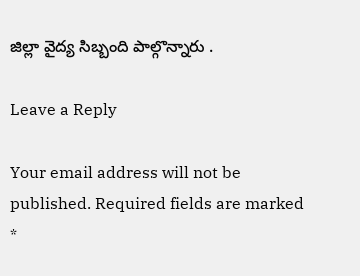జిల్లా వైద్య సిబ్బంది పాల్గొన్నారు .

Leave a Reply

Your email address will not be published. Required fields are marked *